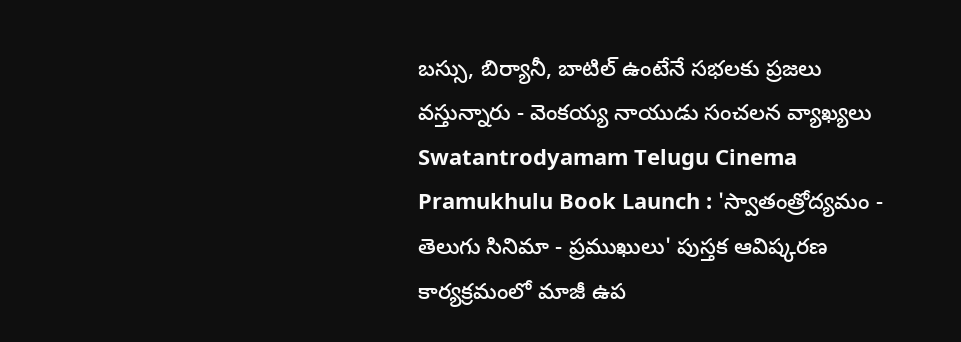బస్సు, బిర్యానీ, బాటిల్ ఉంటేనే సభలకు ప్రజలు వస్తున్నారు - వెంకయ్య నాయుడు సంచలన వ్యాఖ్యలు
Swatantrodyamam Telugu Cinema Pramukhulu Book Launch : 'స్వాతంత్రోద్యమం - తెలుగు సినిమా - ప్రముఖులు' పుస్తక ఆవిష్కరణ కార్యక్రమంలో మాజీ ఉప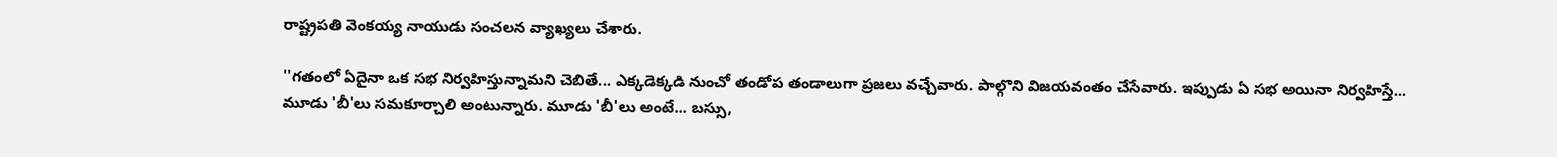రాష్ట్రపతి వెంకయ్య నాయుడు సంచలన వ్యాఖ్యలు చేశారు.

''గతంలో ఏదైనా ఒక సభ నిర్వహిస్తున్నామని చెబితే... ఎక్కడెక్కడి నుంచో తండోప తండాలుగా ప్రజలు వచ్చేవారు. పాల్గొని విజయవంతం చేసేవారు. ఇప్పుడు ఏ సభ అయినా నిర్వహిస్తే... మూడు 'బీ'లు సమకూర్చాలి అంటున్నారు. మూడు 'బీ'లు అంటే... బస్సు,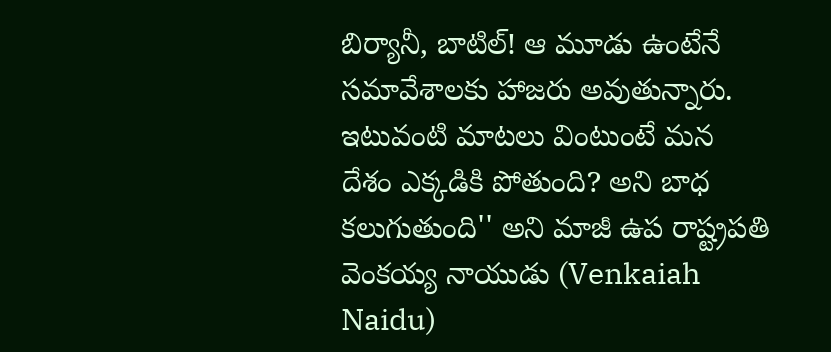బిర్యానీ, బాటిల్! ఆ మూడు ఉంటేనే సమావేశాలకు హాజరు అవుతున్నారు. ఇటువంటి మాటలు వింటుంటే మన దేశం ఎక్కడికి పోతుంది? అని బాధ కలుగుతుంది'' అని మాజీ ఉప రాష్ట్రపతి వెంకయ్య నాయుడు (Venkaiah Naidu)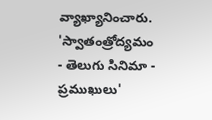వ్యాఖ్యానించారు.
'స్వాతంత్రోద్యమం - తెలుగు సినిమా - ప్రముఖులు'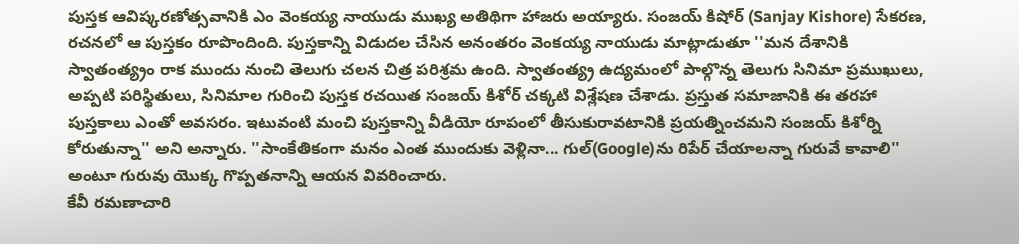పుస్తక ఆవిష్కరణోత్సవానికి ఎం వెంకయ్య నాయుడు ముఖ్య అతిథిగా హాజరు అయ్యారు. సంజయ్ కిషోర్ (Sanjay Kishore) సేకరణ, రచనలో ఆ పుస్తకం రూపొందింది. పుస్తకాన్ని విడుదల చేసిన అనంతరం వెంకయ్య నాయుడు మాట్లాడుతూ ''మన దేశానికి స్వాతంత్య్రం రాక ముందు నుంచి తెలుగు చలన చిత్ర పరిశ్రమ ఉంది. స్వాతంత్య్ర ఉద్యమంలో పాల్గొన్న తెలుగు సినిమా ప్రముఖులు, అప్పటి పరిస్థితులు, సినిమాల గురించి పుస్తక రచయిత సంజయ్ కిశోర్ చక్కటి విశ్లేషణ చేశాడు. ప్రస్తుత సమాజానికి ఈ తరహా పుస్తకాలు ఎంతో అవసరం. ఇటువంటి మంచి పుస్తకాన్ని వీడియో రూపంలో తీసుకురావటానికి ప్రయత్నించమని సంజయ్ కిశోర్ని కోరుతున్నా'' అని అన్నారు. ''సాంకేతికంగా మనం ఎంత ముందుకు వెళ్లినా... గుల్(Google)ను రిపేర్ చేయాలన్నా గురువే కావాలి'' అంటూ గురువు యొక్క గొప్పతనాన్ని ఆయన వివరించారు.
కేవీ రమణాచారి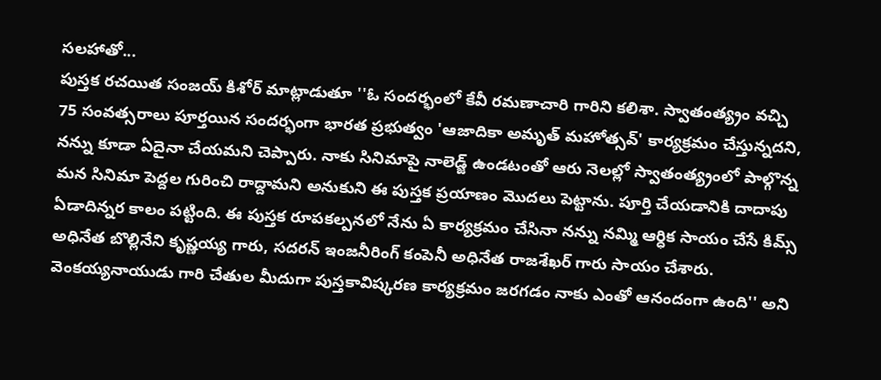సలహాతో...
పుస్తక రచయిత సంజయ్ కిశోర్ మాట్లాడుతూ ''ఓ సందర్భంలో కేవీ రమణాచారి గారిని కలిశా. స్వాతంత్య్రం వచ్చి 75 సంవత్సరాలు పూర్తయిన సందర్భంగా భారత ప్రభుత్వం 'ఆజాదికా అమృత్ మహోత్సవ్' కార్యక్రమం చేస్తున్నదని, నన్ను కూడా ఏదైనా చేయమని చెప్పారు. నాకు సినిమాపై నాలెడ్జ్ ఉండటంతో ఆరు నెలల్లో స్వాతంత్య్రంలో పాల్గొన్న మన సినిమా పెద్దల గురించి రాద్దామని అనుకుని ఈ పుస్తక ప్రయాణం మొదలు పెట్టాను. పూర్తి చేయడానికి దాదాపు ఏడాదిన్నర కాలం పట్టింది. ఈ పుస్తక రూపకల్పనలో నేను ఏ కార్యక్రమం చేసినా నన్ను నమ్మి ఆర్ధిక సాయం చేసే కిమ్స్ అధినేత బొల్లినేని కృష్ణయ్య గారు, సదరన్ ఇంజనీరింగ్ కంపెనీ అధినేత రాజశేఖర్ గారు సాయం చేశారు. వెంకయ్యనాయుడు గారి చేతుల మీదుగా పుస్తకావిష్కరణ కార్యక్రమం జరగడం నాకు ఎంతో ఆనందంగా ఉంది'' అని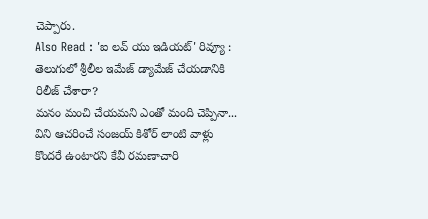చెప్పారు.
Also Read : 'ఐ లవ్ యు ఇడియట్' రివ్యూ : తెలుగులో శ్రీలీల ఇమేజ్ డ్యామేజ్ చేయడానికి రిలీజ్ చేశారా?
మనం మంచి చేయమని ఎంతో మంది చెప్పినా... విని ఆచరించే సంజయ్ కిశోర్ లాంటి వాళ్లు కొందరే ఉంటారని కేవీ రమణాచారి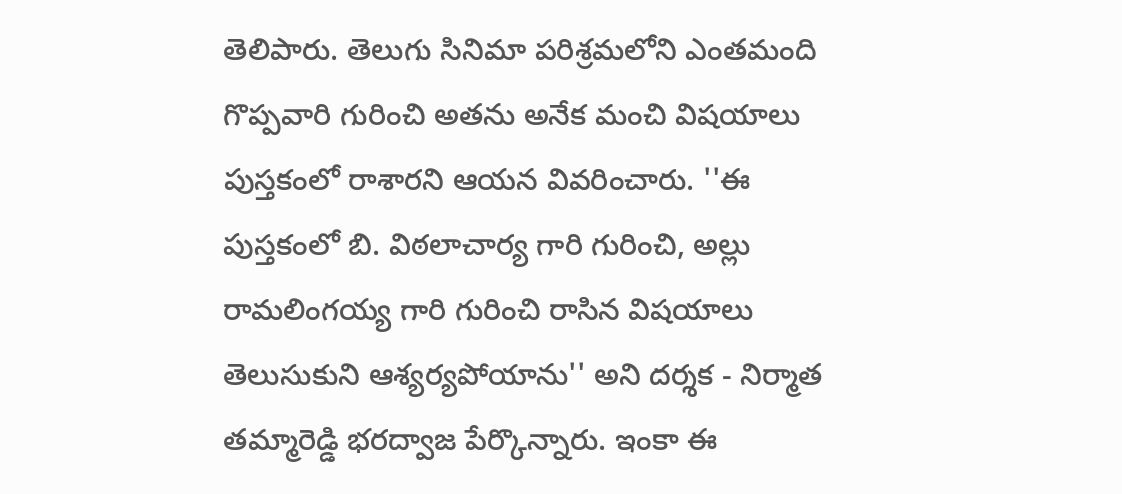తెలిపారు. తెలుగు సినిమా పరిశ్రమలోని ఎంతమంది గొప్పవారి గురించి అతను అనేక మంచి విషయాలు పుస్తకంలో రాశారని ఆయన వివరించారు. ''ఈ పుస్తకంలో బి. విఠలాచార్య గారి గురించి, అల్లు రామలింగయ్య గారి గురించి రాసిన విషయాలు తెలుసుకుని ఆశ్యర్యపోయాను'' అని దర్శక - నిర్మాత తమ్మారెడ్డి భరద్వాజ పేర్కొన్నారు. ఇంకా ఈ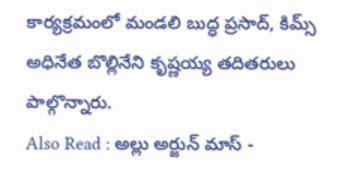కార్యక్రమంలో మండలి బుద్ధ ప్రసాద్, కిమ్స్ అధినేత బొల్లినేని కృష్ణయ్య తదితరులు పాల్గొన్నారు.
Also Read : అల్లు అర్జున్ మాస్ -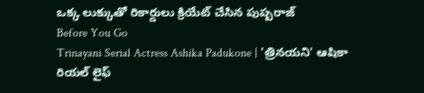ఒక్క లుక్కుతో రికార్డులు క్రియేట్ చేసిన పుష్పరాజ్
Before You Go
Trinayani Serial Actress Ashika Padukone | 'త్రినయని' ఆషికా రియల్ లైఫ్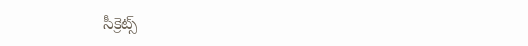సీక్రెట్స్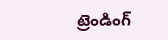ట్రెండింగ్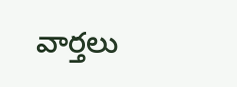వార్తలు